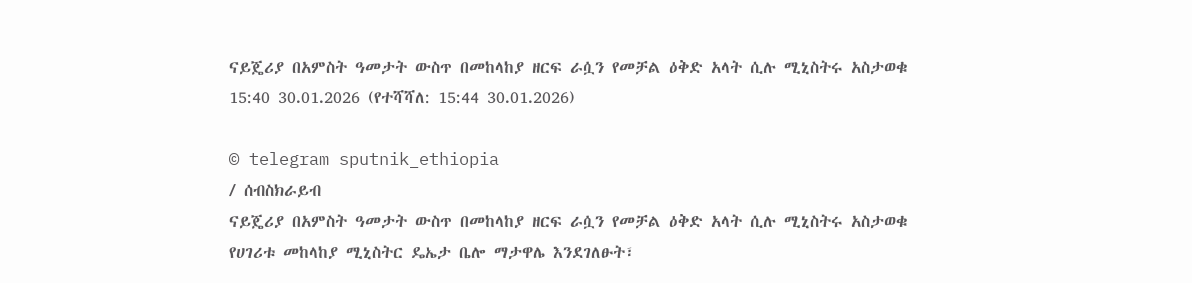ናይጄሪያ በአምስት ዓመታት ውስጥ በመከላከያ ዘርፍ ራሷን የመቻል ዕቅድ አላት ሲሉ ሚኒስትሩ አስታወቁ
15:40 30.01.2026 (የተሻሻለ: 15:44 30.01.2026)

© telegram sputnik_ethiopia
/ ሰብስክራይብ
ናይጄሪያ በአምስት ዓመታት ውስጥ በመከላከያ ዘርፍ ራሷን የመቻል ዕቅድ አላት ሲሉ ሚኒስትሩ አስታወቁ
የሀገሪቱ መከላከያ ሚኒስትር ዴኤታ ቤሎ ማታዋሌ እንደገለፁት፣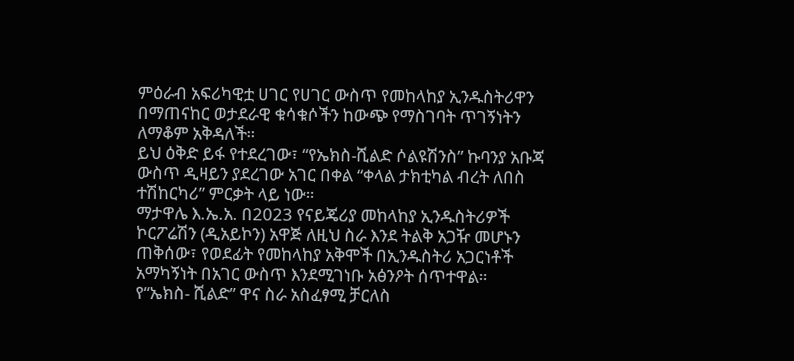ምዕራብ አፍሪካዊቷ ሀገር የሀገር ውስጥ የመከላከያ ኢንዱስትሪዋን በማጠናከር ወታደራዊ ቁሳቁሶችን ከውጭ የማስገባት ጥገኝነትን ለማቆም አቅዳለች።
ይህ ዕቅድ ይፋ የተደረገው፣ “የኤክስ-ሺልድ ሶልዩሽንስ” ኩባንያ አቡጃ ውስጥ ዲዛይን ያደረገው አገር በቀል “ቀላል ታክቲካል ብረት ለበስ ተሽከርካሪ” ምርቃት ላይ ነው።
ማታዋሌ እ.ኤ.አ. በ2023 የናይጄሪያ መከላከያ ኢንዱስትሪዎች ኮርፖሬሽን (ዲአይኮን) አዋጅ ለዚህ ስራ እንደ ትልቅ አጋዥ መሆኑን ጠቅሰው፣ የወደፊት የመከላከያ አቅሞች በኢንዱስትሪ አጋርነቶች አማካኝነት በአገር ውስጥ እንደሚገነቡ አፅንዖት ሰጥተዋል።
የ“ኤክስ- ሺልድ” ዋና ስራ አስፈፃሚ ቻርለስ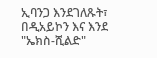ኢባንጋ እንደገለጹት፣ በዲአይኮን እና እንደ "ኤክስ-ሺልድ"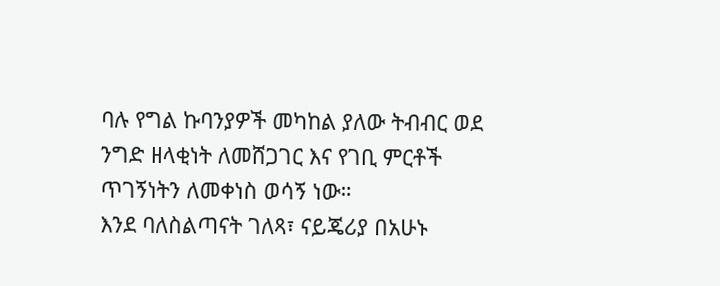ባሉ የግል ኩባንያዎች መካከል ያለው ትብብር ወደ ንግድ ዘላቂነት ለመሸጋገር እና የገቢ ምርቶች ጥገኝነትን ለመቀነስ ወሳኝ ነው።
እንደ ባለስልጣናት ገለጻ፣ ናይጄሪያ በአሁኑ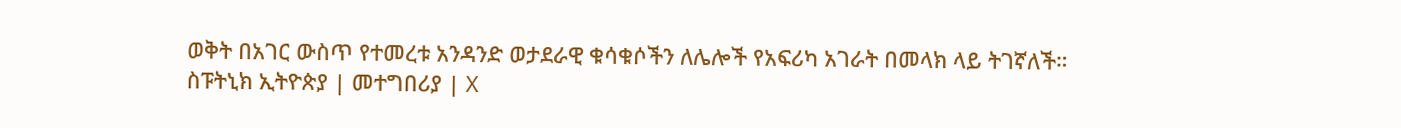ወቅት በአገር ውስጥ የተመረቱ አንዳንድ ወታደራዊ ቁሳቁሶችን ለሌሎች የአፍሪካ አገራት በመላክ ላይ ትገኛለች።
ስፑትኒክ ኢትዮጵያ | መተግበሪያ | X